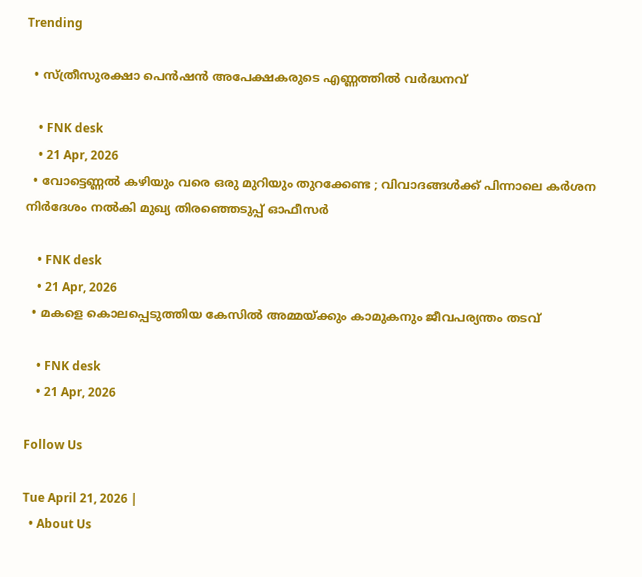Trending

  • സ്ത്രീസുരക്ഷാ പെന്‍ഷന്‍ അപേക്ഷകരുടെ എണ്ണത്തിൽ വർദ്ധനവ്

    • FNK desk
    • 21 Apr, 2026
  • വോട്ടെണ്ണല്‍ കഴിയും വരെ ഒരു മുറിയും തുറക്കേണ്ട ; വിവാദങ്ങള്‍ക്ക് പിന്നാലെ കര്‍ശന നിര്‍ദേശം നല്‍കി മുഖ്യ തിരഞ്ഞെടുപ്പ് ഓഫീസര്‍

    • FNK desk
    • 21 Apr, 2026
  • മകളെ കൊലപ്പെടുത്തിയ കേസില്‍ അമ്മയ്ക്കും കാമുകനും ജീവപര്യന്തം തടവ്

    • FNK desk
    • 21 Apr, 2026

Follow Us

Tue April 21, 2026 |
  • About Us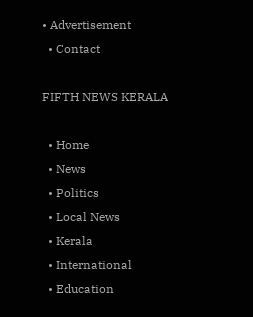• Advertisement
  • Contact

FIFTH NEWS KERALA

  • Home
  • News
  • Politics
  • Local News
  • Kerala
  • International
  • Education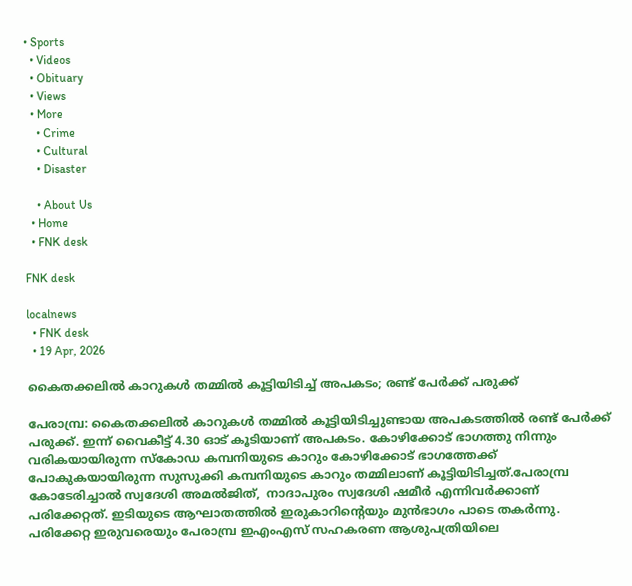• Sports
  • Videos
  • Obituary
  • Views
  • More
    • Crime
    • Cultural
    • Disaster

    • About Us
  • Home
  • FNK desk

FNK desk

localnews
  • FNK desk
  • 19 Apr, 2026

കൈതക്കലിൽ കാറുകൾ തമ്മിൽ കൂട്ടിയിടിച്ച് അപകടം; രണ്ട് പേർക്ക് പരുക്ക്

പേരാമ്പ്ര: കൈതക്കലിൽ കാറുകൾ തമ്മിൽ കൂട്ടിയിടിച്ചുണ്ടായ അപകടത്തിൽ രണ്ട് പേർക്ക് പരുക്ക്. ഇന്ന് വൈകീട്ട് 4.30 ഓട് കൂടിയാണ് അപകടം. കോഴിക്കോട് ഭാഗത്തു നിന്നും വരികയായിരുന്ന സ്കോഡ കമ്പനിയുടെ കാറും കോഴിക്കോട് ഭാഗത്തേക്ക് പോകുകയായിരുന്ന സുസുക്കി കമ്പനിയുടെ കാറും തമ്മിലാണ് കൂട്ടിയിടിച്ചത്.പേരാമ്പ്ര കോടേരിച്ചാൽ സ്വദേശി അമൽജിത്,  നാദാപുരം സ്വദേശി ഷമീർ എന്നിവർക്കാണ് പരിക്കേറ്റത്. ഇടിയുടെ ആഘാതത്തിൽ ഇരുകാറിന്റെയും മുൻഭാഗം പാടെ തകർന്നു. പരിക്കേറ്റ ഇരുവരെയും പേരാമ്പ്ര ഇഎംഎസ് സഹകരണ ആശുപത്രിയിലെ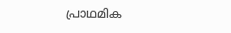പ്രാഥമിക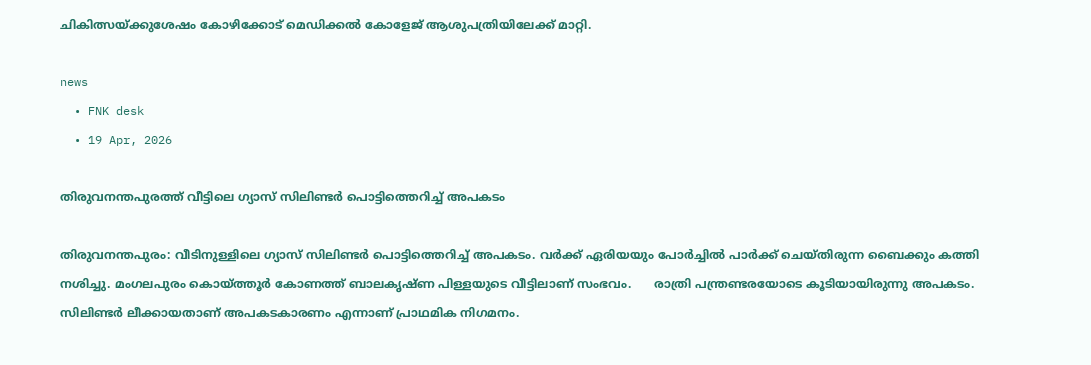ചികിത്സയ്ക്കുശേഷം കോഴിക്കോട് മെഡിക്കൽ കോളേജ് ആശുപത്രിയിലേക്ക് മാറ്റി.

news
  • FNK desk
  • 19 Apr, 2026

തിരുവനന്തപുരത്ത് വീട്ടിലെ ഗ്യാസ് സിലിണ്ടർ പൊട്ടിത്തെറിച്ച് അപകടം

തിരുവനന്തപുരം: വീടിനുള്ളിലെ ഗ്യാസ് സിലിണ്ടർ പൊട്ടിത്തെറിച്ച് അപകടം. വർക്ക് ഏരിയയും പോർച്ചിൽ പാർക്ക് ചെയ്തിരുന്ന ബൈക്കും കത്തി നശിച്ചു. മംഗലപുരം കൊയ്ത്തൂർ കോണത്ത് ബാലകൃഷ്ണ പിള്ളയുടെ വീട്ടിലാണ് സംഭവം.      രാത്രി പന്ത്രണ്ടരയോടെ കൂടിയായിരുന്നു അപകടം. സിലിണ്ടർ ലീക്കായതാണ് അപകടകാരണം എന്നാണ് പ്രാഥമിക നിഗമനം.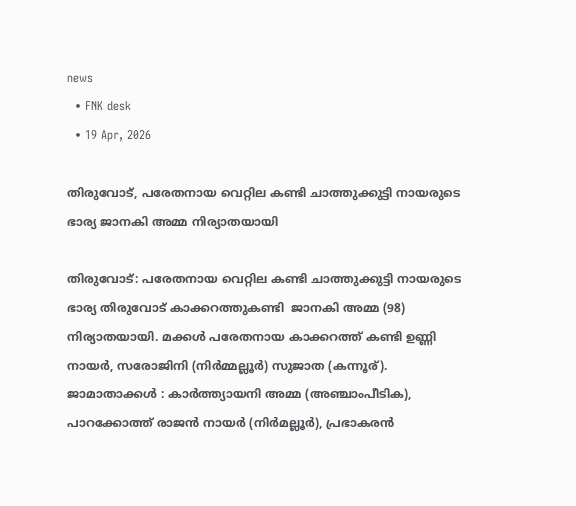news
  • FNK desk
  • 19 Apr, 2026

തിരുവോട്, പരേതനായ വെറ്റില കണ്ടി ചാത്തുക്കുട്ടി നായരുടെ ഭാര്യ ജാനകി അമ്മ നിര്യാതയായി

തിരുവോട്: പരേതനായ വെറ്റില കണ്ടി ചാത്തുക്കുട്ടി നായരുടെ ഭാര്യ തിരുവോട് കാക്കറത്തുകണ്ടി  ജാനകി അമ്മ (98) നിര്യാതയായി. മക്കൾ പരേതനായ കാക്കറത്ത് കണ്ടി ഉണ്ണി നായർ, സരോജിനി (നിർമ്മല്ലൂർ) സുജാത (കന്നൂര്). ജാമാതാക്കൾ : കാർത്ത്യായനി അമ്മ (അഞ്ചാംപീടിക), പാറക്കോത്ത് രാജൻ നായർ (നിർമല്ലൂർ), പ്രഭാകരൻ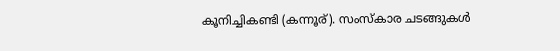കൂനിച്ചികണ്ടി (കന്നൂര്). സംസ്കാര ചടങ്ങുകൾ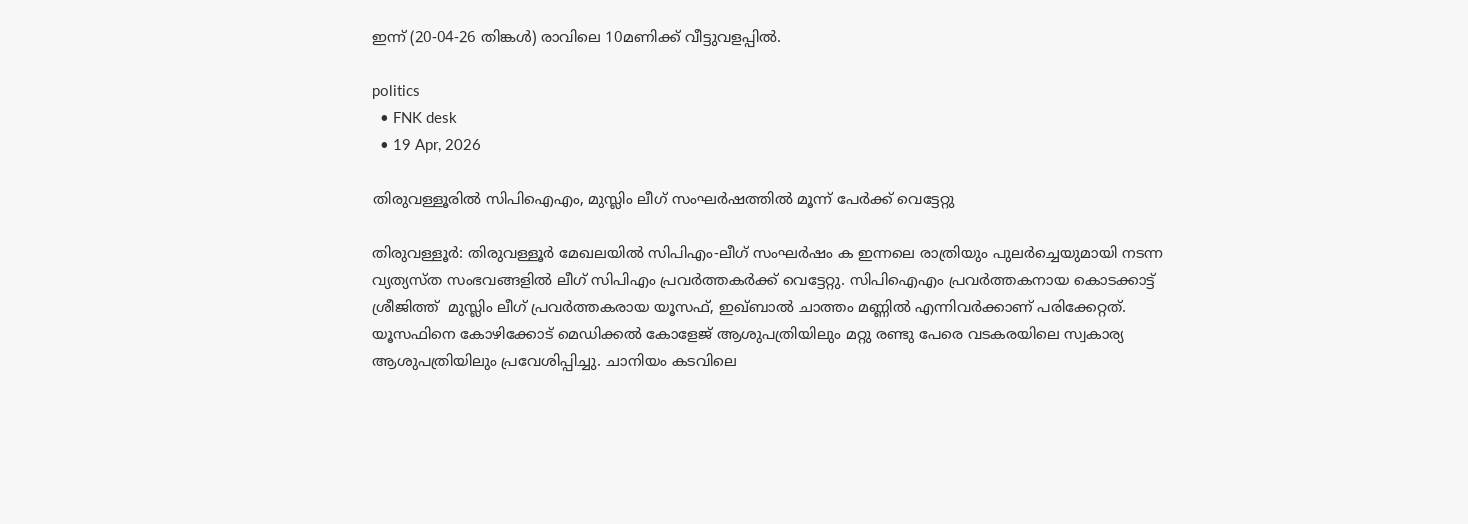ഇന്ന് (20-04-26 തിങ്കൾ) രാവിലെ 10മണിക്ക് വീട്ടുവളപ്പിൽ.

politics
  • FNK desk
  • 19 Apr, 2026

തിരുവള്ളൂരില്‍ സിപിഐഎം, മുസ്ലിം ലീഗ് സംഘര്‍ഷത്തില്‍ മൂന്ന് പേര്‍ക്ക് വെട്ടേറ്റു

തിരുവള്ളൂർ: തിരുവള്ളൂർ മേഖലയിൽ സിപിഎം-ലീഗ് സംഘർഷം ക ഇന്നലെ രാത്രിയും പുലർച്ചെയുമായി നടന്ന വ്യത്യസ്ത സംഭവങ്ങളിൽ ലീഗ് സിപിഎം പ്രവർത്തകർക്ക് വെട്ടേറ്റു. സിപിഐഎം പ്രവര്‍ത്തകനായ കൊടക്കാട്ട് ശ്രീജിത്ത്  മുസ്ലിം ലീഗ് പ്രവര്‍ത്തകരായ യൂസഫ്, ഇഖ്ബാല്‍ ചാത്തം മണ്ണില്‍ എന്നിവർക്കാണ് പരിക്കേറ്റത്. യൂസഫിനെ കോഴിക്കോട് മെഡിക്കല്‍ കോളേജ് ആശുപത്രിയിലും മറ്റു രണ്ടു പേരെ വടകരയിലെ സ്വകാര്യ ആശുപത്രിയിലും പ്രവേശിപ്പിച്ചു. ചാനിയം കടവിലെ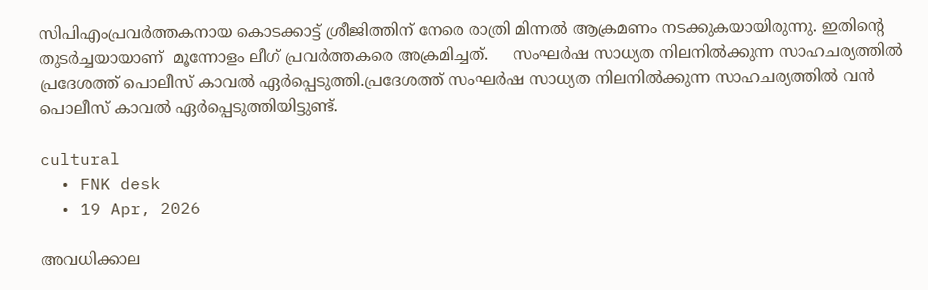സിപിഎംപ്രവർത്തകനായ കൊടക്കാട്ട് ശ്രീജിത്തിന് നേരെ രാത്രി മിന്നൽ ആക്രമണം നടക്കുകയായിരുന്നു. ഇതിന്റെ തുടര്‍ച്ചയായാണ്  മൂന്നോളം ലീഗ് പ്രവർത്തകരെ അക്രമിച്ചത്.     സംഘര്‍ഷ സാധ്യത നിലനില്‍ക്കുന്ന സാഹചര്യത്തില്‍ പ്രദേശത്ത് പൊലീസ് കാവല്‍ ഏര്‍പ്പെടുത്തി.പ്രദേശത്ത് സംഘർഷ സാധ്യത നിലനിൽക്കുന്ന സാഹചര്യത്തിൽ വൻ പൊലീസ് കാവൽ ഏർപ്പെടുത്തിയിട്ടുണ്ട്.

cultural
  • FNK desk
  • 19 Apr, 2026

അവധിക്കാല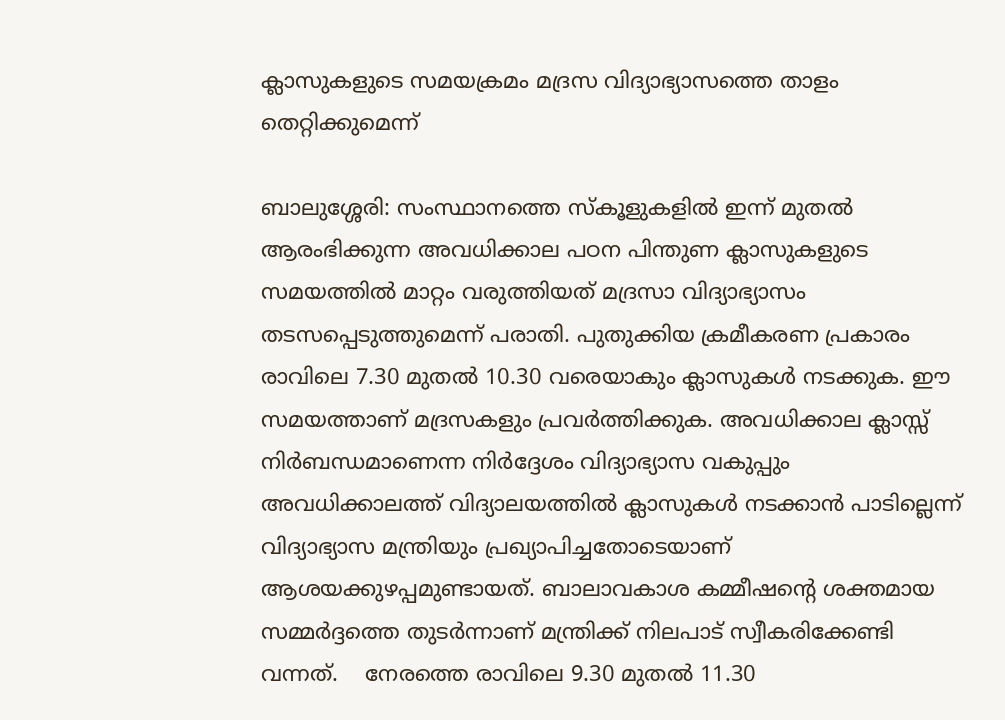ക്ലാസുകളുടെ സമയക്രമം മദ്രസ വിദ്യാഭ്യാസത്തെ താളം തെറ്റിക്കുമെന്ന്

ബാലുശ്ശേരി: സംസ്ഥാനത്തെ സ്കൂളുകളിൽ ഇന്ന് മുതൽ ആരംഭിക്കുന്ന അവധിക്കാല പഠന പിന്തുണ ക്ലാസുകളുടെ സമയത്തിൽ മാറ്റം വരുത്തിയത് മദ്രസാ വിദ്യാഭ്യാസം തടസപ്പെടുത്തുമെന്ന് പരാതി. പുതുക്കിയ ക്രമീകരണ പ്രകാരം രാവിലെ 7.30 മുതൽ 10.30 വരെയാകും ക്ലാസുകൾ നടക്കുക. ഈ സമയത്താണ് മദ്രസകളും പ്രവർത്തിക്കുക. അവധിക്കാല ക്ലാസ്സ് നിർബന്ധമാണെന്ന നിർദ്ദേശം വിദ്യാഭ്യാസ വകുപ്പും  അവധിക്കാലത്ത് വിദ്യാലയത്തിൽ ക്ലാസുകൾ നടക്കാൻ പാടില്ലെന്ന് വിദ്യാഭ്യാസ മന്ത്രിയും പ്രഖ്യാപിച്ചതോടെയാണ് ആശയക്കുഴപ്പമുണ്ടായത്. ബാലാവകാശ കമ്മീഷന്റെ ശക്തമായ സമ്മർദ്ദത്തെ തുടർന്നാണ് മന്ത്രിക്ക് നിലപാട് സ്വീകരിക്കേണ്ടി വന്നത്.    നേരത്തെ രാവിലെ 9.30 മുതൽ 11.30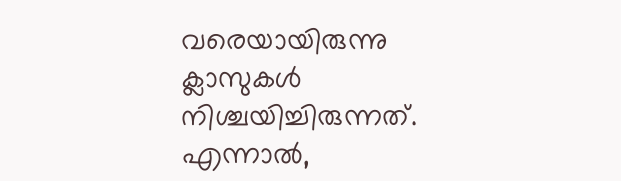വരെയായിരുന്നു ക്ലാസുകൾ നിശ്ചയിച്ചിരുന്നത്. എന്നാൽ,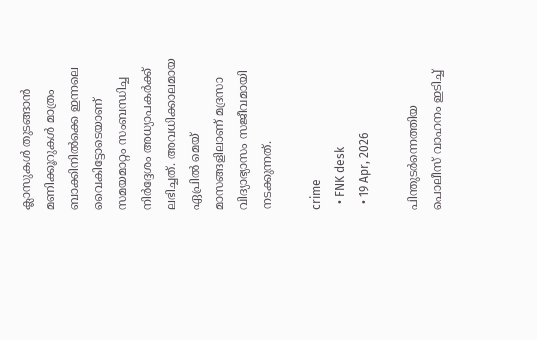ക്ലാസുകൾ തുടങ്ങാൻ മണിക്കൂറുകൾ മാത്രം ബാക്കിനിൽക്കെ ഇന്നലെ വൈകിട്ടോടെയാണ് സമയമാറ്റം സംബന്ധിച്ച നിർദ്ദേശം അധ്യാപകർക്ക് ലഭിച്ചത്. അവധിക്കാലമായ ഏപ്രിൽ മെയ് മാസങ്ങളിലാണ് മദ്രസാ വിദ്യാഭ്യാസം സജീവമായി നടക്കുന്നത്.

crime
  • FNK desk
  • 19 Apr, 2026

പിന്തുടര്‍ന്നെത്തിയ പൊലീസ് വാഹനം ഇടിച്ച്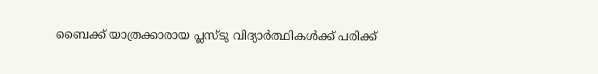ബൈക്ക് യാത്രക്കാരായ പ്ലസ്ടു വിദ്യാര്‍ത്ഥികള്‍ക്ക് പരിക്ക്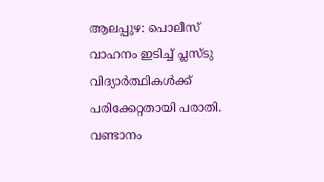ആലപ്പുഴ: പൊലീസ് വാഹനം ഇടിച്ച് പ്ലസ്ടു വിദ്യാര്‍ത്ഥികള്‍ക്ക് പരിക്കേറ്റതായി പരാതി. വണ്ടാനം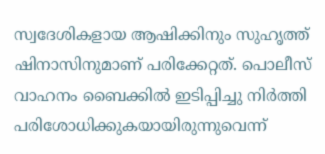സ്വദേശികളായ ആഷിക്കിനും സുഹൃത്ത് ഷിനാസിനുമാണ് പരിക്കേറ്റത്. പൊലീസ് വാഹനം ബൈക്കിൽ ഇടിപ്പിച്ചു നിര്‍ത്തി പരിശോധിക്കുകയായിരുന്നുവെന്ന്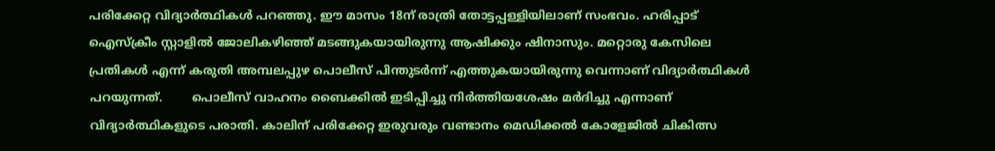പരിക്കേറ്റ വിദ്യാർത്ഥികൾ പറഞ്ഞു. ഈ മാസം 18ന് രാത്രി തോട്ടപ്പള്ളിയിലാണ് സംഭവം. ഹരിപ്പാട് ഐസ്ക്രീം സ്റ്റാളിൽ ജോലികഴിഞ്ഞ് മടങ്ങുകയായിരുന്നു ആഷിക്കും ഷിനാസും. മറ്റൊരു കേസിലെ പ്രതികൾ എന്ന് കരുതി അമ്പലപ്പുഴ പൊലീസ് പിന്തുടർന്ന് എത്തുകയായിരുന്നു വെന്നാണ് വിദ്യാര്‍ത്ഥികള്‍ പറയുന്നത്.        പൊലീസ് വാഹനം ബൈക്കിൽ ഇടിപ്പിച്ചു നിർത്തിയശേഷം മർദിച്ചു എന്നാണ് വിദ്യാർത്ഥികളുടെ പരാതി. കാലിന് പരിക്കേറ്റ ഇരുവരും വണ്ടാനം മെഡിക്കൽ കോളേജിൽ ചികിത്സ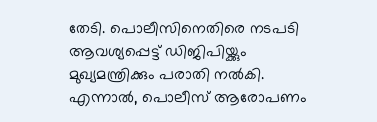തേടി. പൊലീസിനെതിരെ നടപടി ആവശ്യപ്പെട്ട് ഡിജിപിയ്ക്കും മുഖ്യമന്ത്രിക്കും പരാതി നൽകി. എന്നാൽ, പൊലീസ് ആരോപണം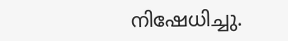നിഷേധിച്ചു.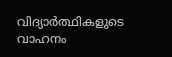വിദ്യാർത്ഥികളുടെ വാഹനം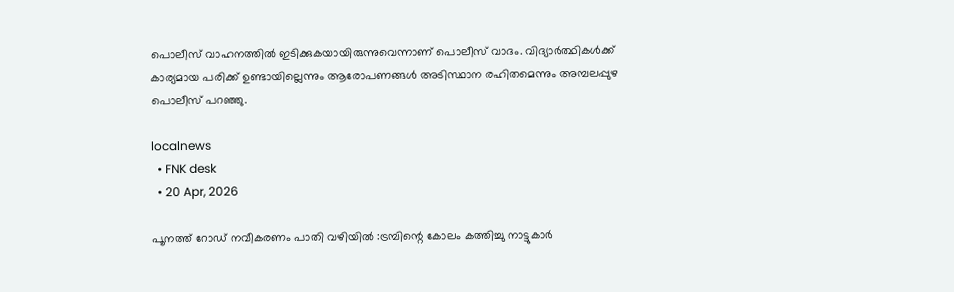പൊലീസ് വാഹനത്തിൽ ഇടിക്കുകയായിരുന്നുവെന്നാണ് പൊലീസ് വാദം. വിദ്യാര്‍ത്ഥികള്‍ക്ക് കാര്യമായ പരിക്ക് ഉണ്ടായില്ലെന്നും ആരോപണങ്ങൾ അടിസ്ഥാന രഹിതമെന്നും അമ്പലപ്പുഴ പൊലീസ് പറഞ്ഞു.

localnews
  • FNK desk
  • 20 Apr, 2026

പൂനത്ത് റോഡ് നവീകരണം പാതി വഴിയിൽ :ട്രമ്പിന്റെ കോലം കത്തിച്ചു നാട്ടുകാർ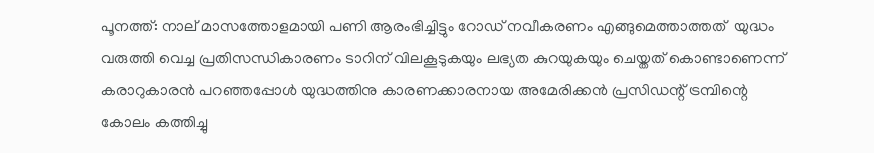പൂനത്ത്: നാല് മാസത്തോളമായി പണി ആരംഭിച്ചിട്ടും റോഡ് നവീകരണം എങ്ങുമെത്താത്തത്  യുദ്ധം വരുത്തി വെച്ച പ്രതിസന്ധികാരണം ടാറിന് വിലകൂടുകയും ലഭ്യത കുറയുകയും ചെയ്തത് കൊണ്ടാണെന്ന് കരാറുകാരൻ പറഞ്ഞപ്പോൾ യുദ്ധത്തിനു കാരണക്കാരനായ അമേരിക്കൻ പ്രസിഡന്റ് ട്രമ്പിന്റെ കോലം കത്തിച്ചു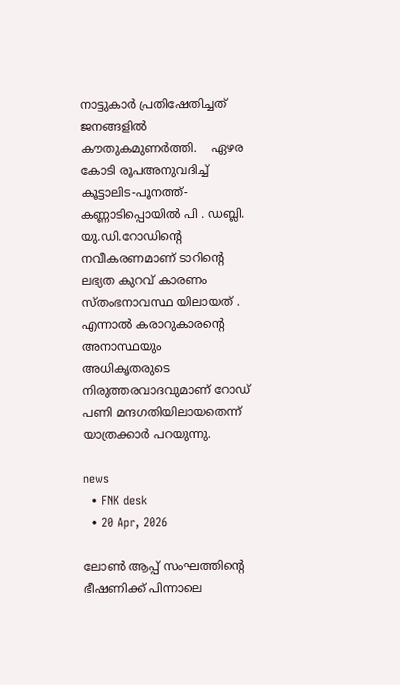നാട്ടുകാർ പ്രതിഷേതിച്ചത് ജനങ്ങളിൽ കൗതുകമുണർത്തി.    ഏഴര കോടി രൂപഅനുവദിച്ച് കൂട്ടാലിട-പൂനത്ത്-കണ്ണാടിപ്പൊയിൽ പി . ഡബ്ലി. യു.ഡി.റോഡിന്റെ നവീകരണമാണ് ടാറിന്റെ ലഭ്യത കുറവ് കാരണം സ്തംഭനാവസ്ഥ യിലായത് .    എന്നാൽ കരാറുകാരന്റെ അനാസ്ഥയും അധികൃതരുടെ നിരുത്തരവാദവുമാണ് റോഡ് പണി മന്ദഗതിയിലായതെന്ന് യാത്രക്കാർ പറയുന്നു.

news
  • FNK desk
  • 20 Apr, 2026

ലോണ്‍ ആപ്പ് സംഘത്തിന്റെ ഭീഷണിക്ക് പിന്നാലെ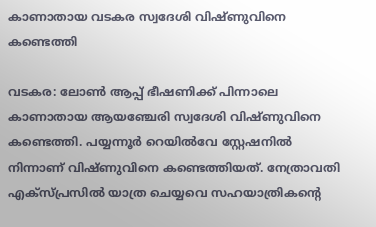കാണാതായ വടകര സ്വദേശി വിഷ്ണുവിനെ കണ്ടെത്തി

വടകര: ലോണ്‍ ആപ്പ് ഭീഷണിക്ക് പിന്നാലെ കാണാതായ ആയഞ്ചേരി സ്വദേശി വിഷ്ണുവിനെ കണ്ടെത്തി. പയ്യന്നൂര്‍ റെയില്‍വേ സ്റ്റേഷനില്‍ നിന്നാണ് വിഷ്ണുവിനെ കണ്ടെത്തിയത്. നേത്രാവതി എക്‌സ്പ്രസില്‍ യാത്ര ചെയ്യവെ സഹയാത്രികന്റെ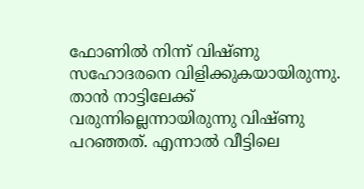ഫോണില്‍ നിന്ന് വിഷ്ണു സഹോദരനെ വിളിക്കുകയായിരുന്നു. താന്‍ നാട്ടിലേക്ക് വരുന്നില്ലെന്നായിരുന്നു വിഷ്ണു പറഞ്ഞത്. എന്നാല്‍ വീട്ടിലെ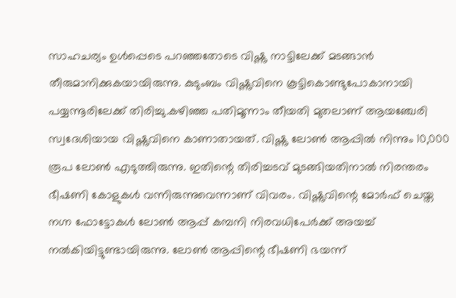സാഹചര്യം ഉള്‍പ്പെടെ പറഞ്ഞതോടെ വിഷ്ണു നാട്ടിലേക്ക് മടങ്ങാന്‍ തീരുമാനിക്കുകയായിരുന്നു. കുടുംബം വിഷ്ണുവിനെ കൂട്ടികൊണ്ടുപോകാനായി പയ്യന്നൂരിലേക്ക് തിരിച്ചു.കഴിഞ്ഞ പതിമൂന്നാം തീയതി മുതലാണ് ആയഞ്ചേരി സ്വദേശിയായ വിഷ്ണുവിനെ കാണാതായത്. വിഷ്ണു ലോണ്‍ ആപ്പില്‍ നിന്നും 10,000 രൂപ ലോണ്‍ എടുത്തിരുന്നു. ഇതിന്റെ തിരിച്ചടവ് മുടങ്ങിയതിനാല്‍ നിരന്തരം ഭീഷണി കോളുകള്‍ വന്നിരുന്നുവെന്നാണ് വിവരം. വിഷ്ണുവിന്റെ മോര്‍ഫ് ചെയ്ത നഗ്ന ഫോട്ടോകള്‍ ലോണ്‍ ആപ്പ് കമ്പനി നിരവധിപേര്‍ക്ക് അയച്ച് നല്‍കിയിട്ടുണ്ടായിരുന്നു. ലോണ്‍ ആപ്പിന്റെ ഭീഷണി ഭയന്ന്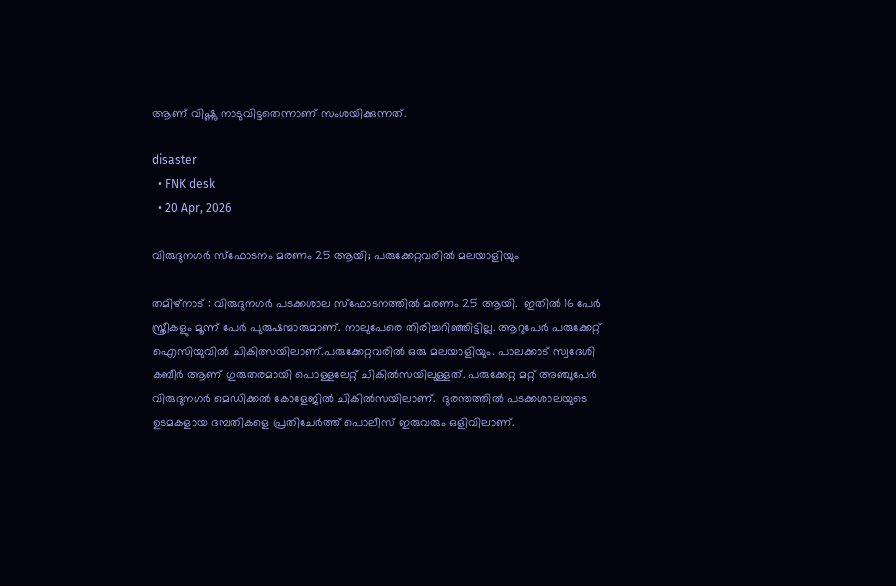ആണ് വിഷ്ണു നാടുവിട്ടതെന്നാണ് സംശയിക്കുന്നത്.

disaster
  • FNK desk
  • 20 Apr, 2026

വിരുദുനഗര്‍ സ്ഫോടനം മരണം 25 ആയി; പരുക്കേറ്റവരില്‍ മലയാളിയും

തമിഴ്നാട് : വിരുദുനഗര്‍ പടക്കശാല സ്ഫോടനത്തില്‍ മരണം 25 ആയി.  ഇതിൽ 16 പേര്‍ സ്ത്രീകളും മൂന്ന് പേര്‍ പുരുഷന്മാരുമാണ്. നാലുപേരെ തിരിച്ചറിഞ്ഞിട്ടില്ല. ആറുപേർ പരുക്കേറ്റ് ഐസിയുവിൽ ചികിത്സയിലാണ്.പരുക്കേറ്റവരില്‍ ഒരു മലയാളിയും. പാലക്കാട് സ്വദേശി കബീര്‍ ആണ് ഗുരുതരമായി പൊള്ളലേറ്റ് ചികില്‍സയിലുള്ളത്. പരുക്കേറ്റ മറ്റ് അഞ്ചുപേര്‍ വിരുദുനഗര്‍ മെഡിക്കല്‍ കോളേജില്‍ ചികില്‍സയിലാണ്.  ദുരന്തത്തില്‍ പടക്കശാലയുടെ ഉടമകളായ ദമ്പതികളെ പ്രതിചേര്‍ത്ത് പൊലീസ് ഇരുവരും ഒളിവിലാണ്.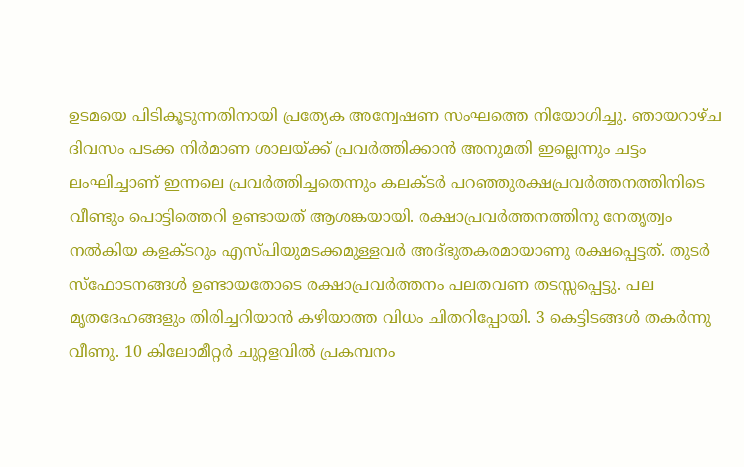ഉടമയെ പിടികൂടുന്നതിനായി പ്രത്യേക അന്വേഷണ സംഘത്തെ നിയോഗിച്ചു. ഞായറാഴ്ച ദിവസം പടക്ക നിർമാണ ശാലയ്ക്ക് പ്രവർത്തിക്കാൻ അനുമതി ഇല്ലെന്നും ചട്ടം ലംഘിച്ചാണ് ഇന്നലെ പ്രവർത്തിച്ചതെന്നും കലക്ടർ പറഞ്ഞുരക്ഷപ്രവർത്തനത്തിനിടെ വീണ്ടും പൊട്ടിത്തെറി ഉണ്ടായത് ആശങ്കയായി. രക്ഷാപ്രവർത്തനത്തിനു നേതൃത്വം നൽകിയ കളക്ടറും എസ്പിയുമടക്കമുള്ളവർ അദ്ഭുതകരമായാണു രക്ഷപ്പെട്ടത്. തുടർ സ്ഫോടനങ്ങൾ ഉണ്ടായതോടെ രക്ഷാപ്രവർത്തനം പലതവണ തടസ്സപ്പെട്ടു. പല മൃതദേഹങ്ങളും തിരിച്ചറിയാൻ കഴിയാത്ത വിധം ചിതറിപ്പോയി. 3 കെട്ടിടങ്ങൾ തകർന്നു വീണു. 10 കിലോമീറ്റർ ചുറ്റളവിൽ പ്രകമ്പനം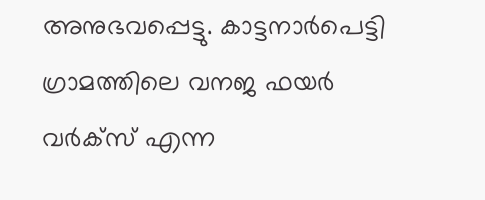അനുഭവപ്പെട്ടു. കാട്ടനാർപെട്ടി ഗ്രാമത്തിലെ വനജ ഫയർ വർക്സ് എന്ന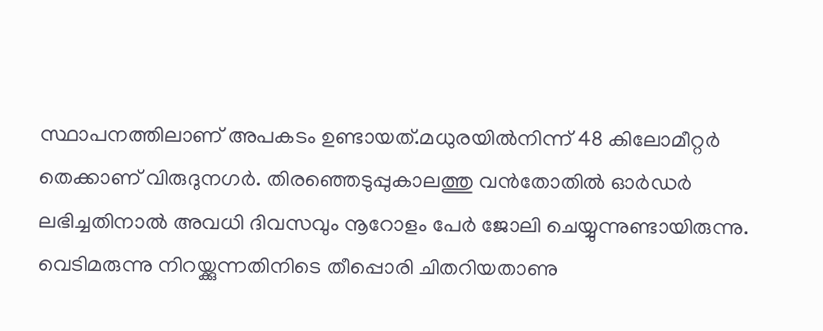സ്ഥാപനത്തിലാണ് അപകടം ഉണ്ടായത്.മധുരയിൽനിന്ന് 48 കിലോമീറ്റർ തെക്കാണ് വിരുദുനഗർ. തിരഞ്ഞെടുപ്പുകാലത്തു വൻതോതിൽ ഓർഡർ ലഭിച്ചതിനാൽ അവധി ദിവസവും നൂറോളം പേർ ജോലി ചെയ്യുന്നുണ്ടായിരുന്നു. വെടിമരുന്നു നിറയ്ക്കുന്നതിനിടെ തീപ്പൊരി ചിതറിയതാണു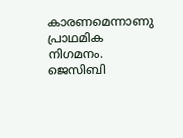കാരണമെന്നാണു പ്രാഥമിക നിഗമനം. ജെസിബി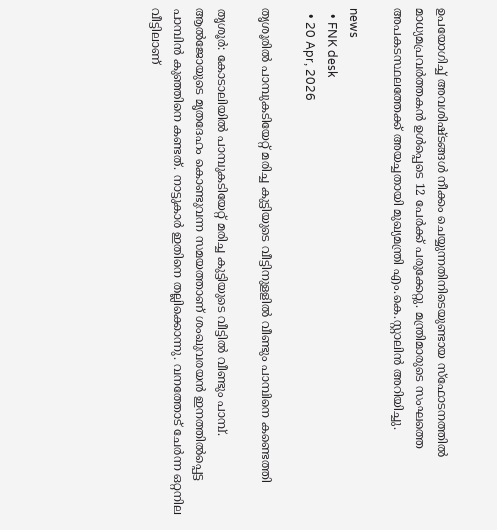ഉപയോഗിച്ച് അവശിഷ്ടങ്ങൾ നീക്കം ചെയ്യുന്നതിനിടെയുണ്ടായ സ്ഫോടനത്തിൽ മാധ്യമപ്രവർത്തകൻ ഉൾപ്പെടെ 12 പേർക്ക് പരുക്കേറ്റു. മന്ത്രിമാരുടെ സംഘത്തെ അപകടസ്ഥലത്തേക്ക് അയച്ചതായി മുഖ്യമന്ത്രി എം.കെ.സ്റ്റാലിൻ അറിയിച്ചു.

news
  • FNK desk
  • 20 Apr, 2026

തൃശൂരില്‍ പാമ്പുകടിയേറ്റ് മരിച്ച കുട്ടിയുടെ വീട്ടിനുളളില്‍ വീണ്ടും പാമ്പിനെ കണ്ടെത്തി

തൃശൂര്‍: കോടാലിയില്‍ പാമ്പുകടിയേറ്റ് മരിച്ച കുട്ടിയുടെ വീട്ടില്‍ വീണ്ടും പാമ്പ്. ആല്‍ജോയുടെ മൃതദേഹം കൊണ്ടുവന്ന സമയത്താണ് ശംഖുവരയന്‍ ഇനത്തില്‍പ്പെട്ട പാമ്പിന്‍ കുഞ്ഞിനെ കണ്ടത്. നാട്ടുകാര്‍ ഇതിനെ തല്ലിക്കൊന്നു. വനത്തോട് ചേര്‍ന്ന ഒറ്റനില വീട്ടിലാണ്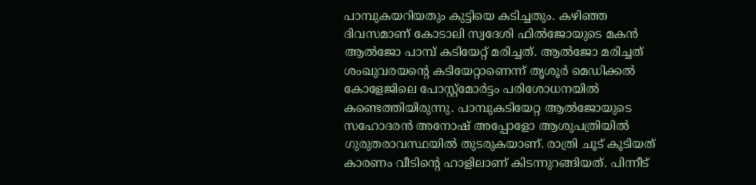പാമ്പുകയറിയതും കുട്ടിയെ കടിച്ചതും. കഴിഞ്ഞ ദിവസമാണ് കോടാലി സ്വദേശി ഫില്‍ജോയുടെ മകന്‍ ആല്‍ജോ പാമ്പ് കടിയേറ്റ് മരിച്ചത്. ആൽജോ മരിച്ചത് ശംഖുവരയന്റെ കടിയേറ്റാണെന്ന് തൃശൂര്‍ മെഡിക്കല്‍ കോളേജിലെ പോസ്റ്റ്‌മോര്‍ട്ടം പരിശോധനയിൽ കണ്ടെത്തിയിരുന്നു. പാമ്പുകടിയേറ്റ ആല്‍ജോയുടെ സഹോദരന്‍ അനോഷ് അപ്പോളോ ആശുപത്രിയില്‍ ഗുരുതരാവസ്ഥയില്‍ തുടരുകയാണ്. രാത്രി ചൂട് കൂടിയത് കാരണം വീടിന്റെ ഹാളിലാണ് കിടന്നുറങ്ങിയത്. പിന്നീട്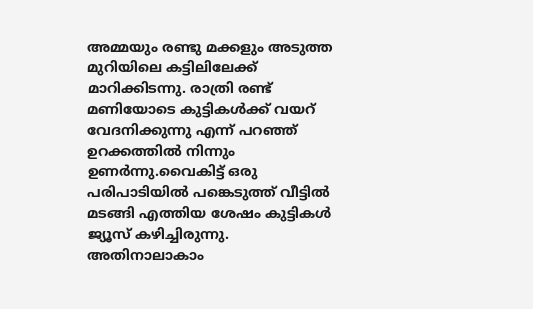അമ്മയും രണ്ടു മക്കളും അടുത്ത മുറിയിലെ കട്ടിലിലേക്ക് മാറിക്കിടന്നു. രാത്രി രണ്ട് മണിയോടെ കുട്ടികള്‍ക്ക് വയറ് വേദനിക്കുന്നു എന്ന് പറഞ്ഞ് ഉറക്കത്തില്‍ നിന്നും ഉണര്‍ന്നു.വൈകിട്ട് ഒരു പരിപാടിയില്‍ പങ്കെടുത്ത് വീട്ടില്‍ മടങ്ങി എത്തിയ ശേഷം കുട്ടികള്‍ ജ്യൂസ് കഴിച്ചിരുന്നു. അതിനാലാകാം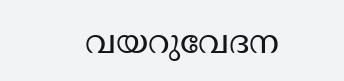വയറുവേദന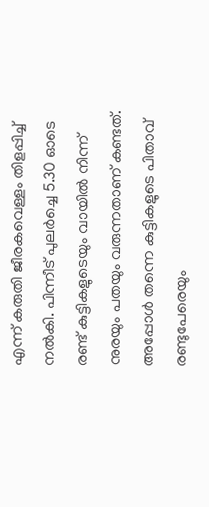എന്ന് കരുതി ജീരകവെള്ളം തിളപ്പിച്ച് നല്‍കി. പിന്നീട് പുലര്‍ച്ചെ 5.30 ഓടെ രണ്ട് കുട്ടികളുടെയും വായില്‍ നിന്ന് നുരയും പതയും വരുന്നതാണ് കണ്ടത്. അപ്പോള്‍ തന്നെ കുട്ടികളുടെ പിതാവ് രണ്ടുപേരെയും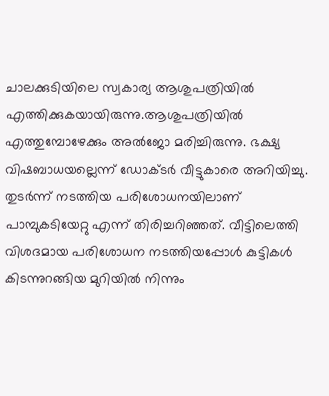ചാലക്കുടിയിലെ സ്വകാര്യ ആശുപത്രിയില്‍ എത്തിക്കുകയായിരുന്നു.ആശുപത്രിയില്‍ എത്തുമ്പോഴേക്കും അല്‍ജോ മരിച്ചിരുന്നു. ഭക്ഷ്യ വിഷബാധയല്ലെന്ന് ഡോക്ടര്‍ വീട്ടുകാരെ അറിയിച്ചു. തുടര്‍ന്ന് നടത്തിയ പരിശോധനയിലാണ് പാമ്പുകടിയേറ്റു എന്ന് തിരിച്ചറിഞ്ഞത്. വീട്ടിലെത്തി വിശദമായ പരിശോധന നടത്തിയപ്പോള്‍ കുട്ടികള്‍ കിടന്നുറങ്ങിയ മുറിയില്‍ നിന്നും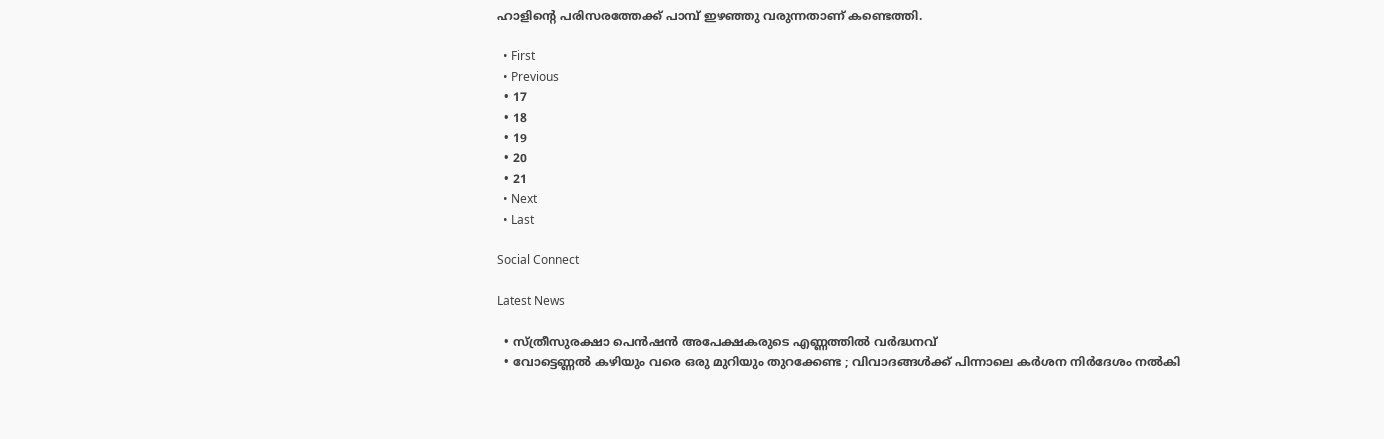ഹാളിന്റെ പരിസരത്തേക്ക് പാമ്പ് ഇഴഞ്ഞു വരുന്നതാണ് കണ്ടെത്തി.

  • First
  • Previous
  • 17
  • 18
  • 19
  • 20
  • 21
  • Next
  • Last

Social Connect

Latest News

  • സ്ത്രീസുരക്ഷാ പെന്‍ഷന്‍ അപേക്ഷകരുടെ എണ്ണത്തിൽ വർദ്ധനവ്
  • വോട്ടെണ്ണല്‍ കഴിയും വരെ ഒരു മുറിയും തുറക്കേണ്ട ; വിവാദങ്ങള്‍ക്ക് പിന്നാലെ കര്‍ശന നിര്‍ദേശം നല്‍കി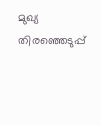മുഖ്യ തിരഞ്ഞെടുപ്പ്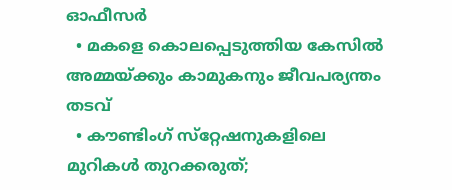ഓഫീസര്‍
  • മകളെ കൊലപ്പെടുത്തിയ കേസില്‍ അമ്മയ്ക്കും കാമുകനും ജീവപര്യന്തം തടവ്
  • കൗണ്ടിംഗ് സ്‌റ്റേഷനുകളിലെ മുറികൾ തുറക്കരുത്;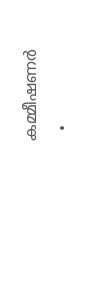കമ്മീഷണർ
  •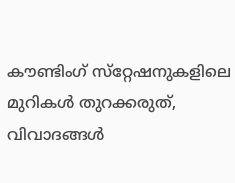കൗണ്ടിംഗ് സ്‌റ്റേഷനുകളിലെ മുറികൾ തുറക്കരുത്, വിവാദങ്ങൾ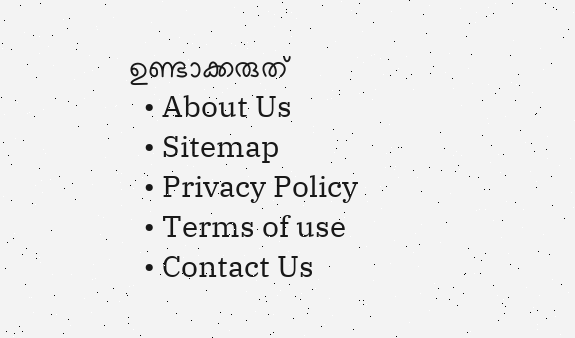ഉണ്ടാക്കരുത്
  • About Us
  • Sitemap
  • Privacy Policy
  • Terms of use
  • Contact Us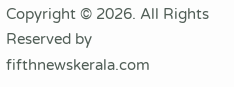Copyright © 2026. All Rights Reserved by fifthnewskerala.com